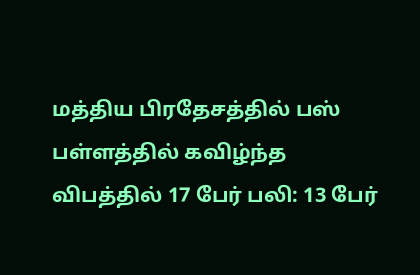மத்திய பிரதேசத்தில் பஸ் பள்ளத்தில் கவிழ்ந்த விபத்தில் 17 பேர் பலி: 13 பேர்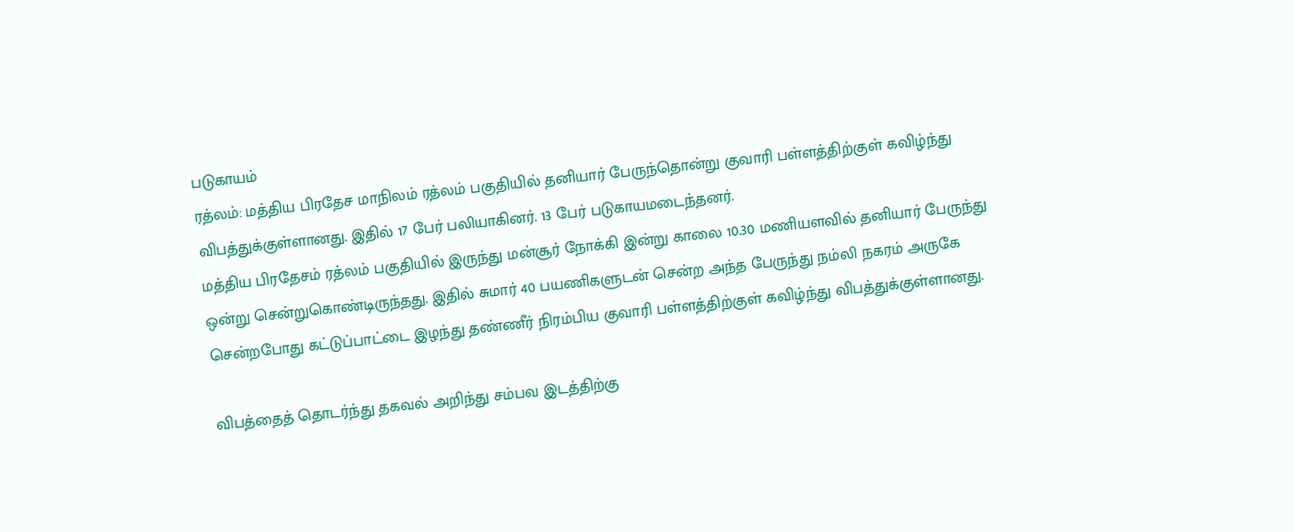படுகாயம்
ரத்லம்: மத்திய பிரதேச மாநிலம் ரத்லம் பகுதியில் தனியார் பேருந்தொன்று குவாரி பள்ளத்திற்குள் கவிழ்ந்து விபத்துக்குள்ளானது. இதில் 17 பேர் பலியாகினர். 13 பேர் படுகாயமடைந்தனர்.
மத்திய பிரதேசம் ரத்லம் பகுதியில் இருந்து மன்சூர் நோக்கி இன்று காலை 10.30 மணியளவில் தனியார் பேருந்து ஒன்று சென்றுகொண்டிருந்தது. இதில் சுமார் 40 பயணிகளுடன் சென்ற அந்த பேருந்து நம்லி நகரம் அருகே சென்றபோது கட்டுப்பாட்டை இழந்து தண்ணீர் நிரம்பிய குவாரி பள்ளத்திற்குள் கவிழ்ந்து விபத்துக்குள்ளானது.

விபத்தைத் தொடர்ந்து தகவல் அறிந்து சம்பவ இடத்திற்கு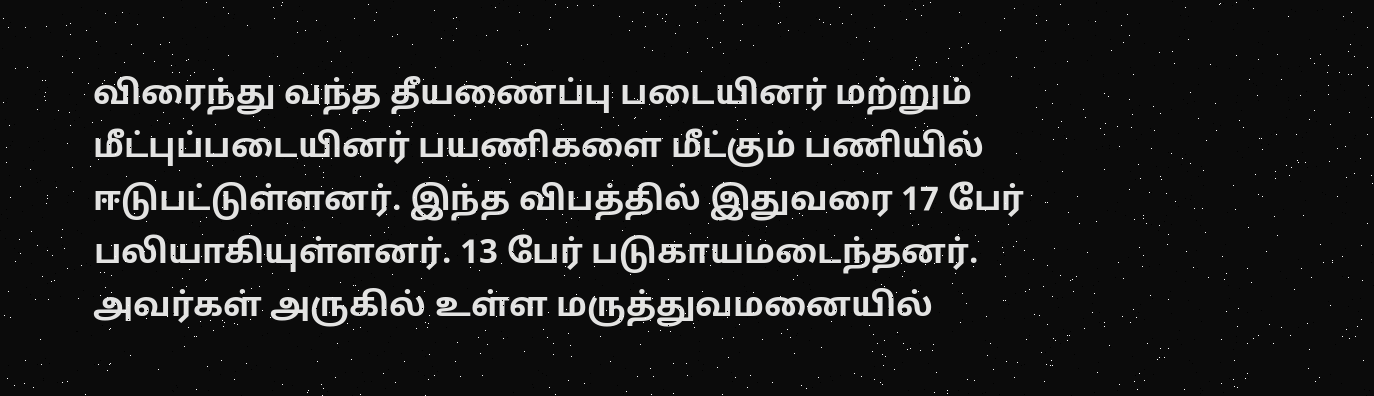விரைந்து வந்த தீயணைப்பு படையினர் மற்றும் மீட்புப்படையினர் பயணிகளை மீட்கும் பணியில் ஈடுபட்டுள்ளனர். இந்த விபத்தில் இதுவரை 17 பேர் பலியாகியுள்ளனர். 13 பேர் படுகாயமடைந்தனர். அவர்கள் அருகில் உள்ள மருத்துவமனையில்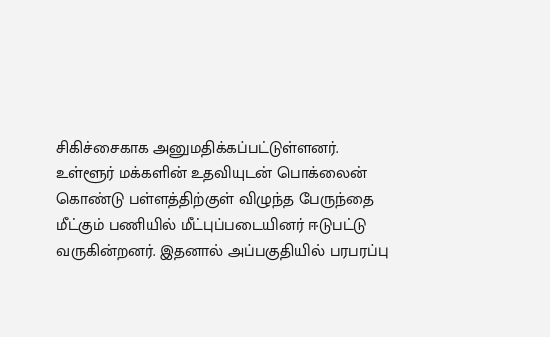சிகிச்சைகாக அனுமதிக்கப்பட்டுள்ளனர்.
உள்ளூர் மக்களின் உதவியுடன் பொக்லைன் கொண்டு பள்ளத்திற்குள் விழுந்த பேருந்தை மீட்கும் பணியில் மீட்புப்படையினர் ஈடுபட்டு வருகின்றனர். இதனால் அப்பகுதியில் பரபரப்பு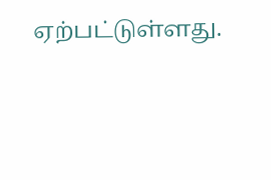ஏற்பட்டுள்ளது.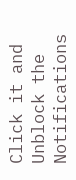Click it and Unblock the Notifications